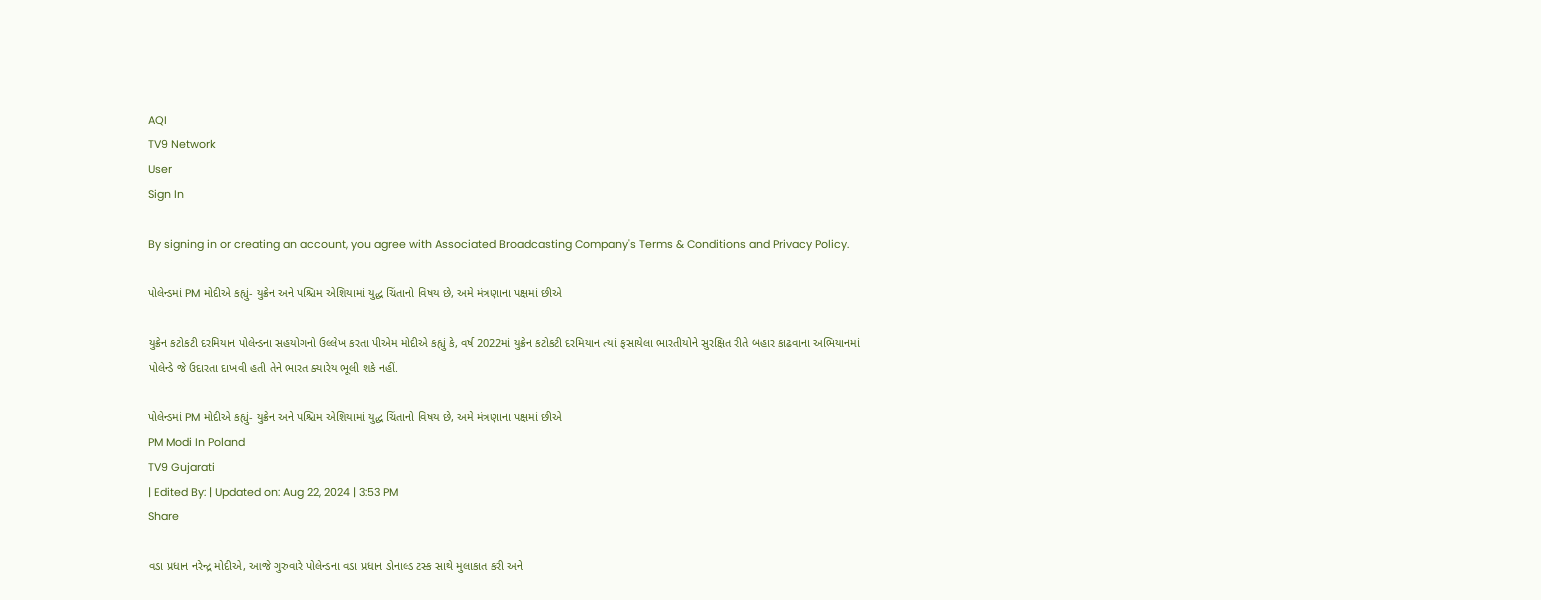AQI
TV9 Network
User
Sign In

By signing in or creating an account, you agree with Associated Broadcasting Company's Terms & Conditions and Privacy Policy.

પોલેન્ડમાં PM મોદીએ કહ્યું- યુક્રેન અને પશ્ચિમ એશિયામાં યુદ્ધ ચિંતાનો વિષય છે, અમે મંત્રણાના પક્ષમાં છીએ

યુક્રેન કટોકટી દરમિયાન પોલેન્ડના સહયોગનો ઉલ્લેખ કરતા પીએમ મોદીએ કહ્યું કે, વર્ષ 2022માં યુક્રેન કટોકટી દરમિયાન ત્યાં ફસાયેલા ભારતીયોને સુરક્ષિત રીતે બહાર કાઢવાના અભિયાનમાં પોલેન્ડે જે ઉદારતા દાખવી હતી તેને ભારત ક્યારેય ભૂલી શકે નહીં.

પોલેન્ડમાં PM મોદીએ કહ્યું- યુક્રેન અને પશ્ચિમ એશિયામાં યુદ્ધ ચિંતાનો વિષય છે, અમે મંત્રણાના પક્ષમાં છીએ
PM Modi In Poland
TV9 Gujarati
| Edited By: | Updated on: Aug 22, 2024 | 3:53 PM
Share

વડા પ્રધાન નરેન્દ્ર મોદીએ, આજે ગુરુવારે પોલેન્ડના વડા પ્રધાન ડોનાલ્ડ ટસ્ક સાથે મુલાકાત કરી અને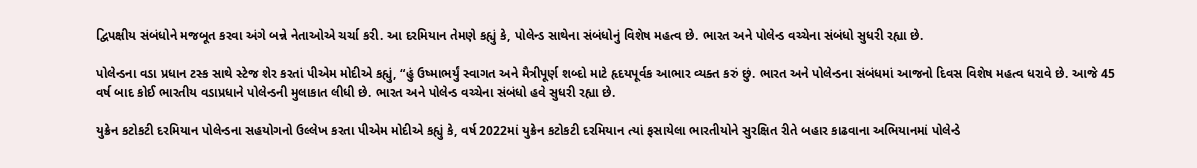દ્વિપક્ષીય સંબંધોને મજબૂત કરવા અંગે બન્ને નેતાઓએ ચર્ચા કરી. આ દરમિયાન તેમણે કહ્યું કે, પોલેન્ડ સાથેના સંબંધોનું વિશેષ મહત્વ છે. ભારત અને પોલેન્ડ વચ્ચેના સંબંધો સુધરી રહ્યા છે.

પોલેન્ડના વડા પ્રધાન ટસ્ક સાથે સ્ટેજ શેર કરતાં પીએમ મોદીએ કહ્યું, “હું ઉષ્માભર્યું સ્વાગત અને મૈત્રીપૂર્ણ શબ્દો માટે હૃદયપૂર્વક આભાર વ્યક્ત કરું છું. ભારત અને પોલેન્ડના સંબંધમાં આજનો દિવસ વિશેષ મહત્વ ધરાવે છે. આજે 45 વર્ષ બાદ કોઈ ભારતીય વડાપ્રધાને પોલેન્ડની મુલાકાત લીધી છે. ભારત અને પોલેન્ડ વચ્ચેના સંબંધો હવે સુધરી રહ્યા છે.

યુક્રેન કટોકટી દરમિયાન પોલેન્ડના સહયોગનો ઉલ્લેખ કરતા પીએમ મોદીએ કહ્યું કે, વર્ષ 2022માં યુક્રેન કટોકટી દરમિયાન ત્યાં ફસાયેલા ભારતીયોને સુરક્ષિત રીતે બહાર કાઢવાના અભિયાનમાં પોલેન્ડે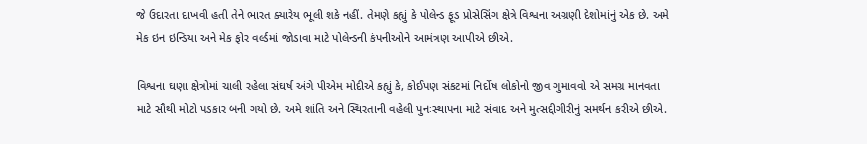જે ઉદારતા દાખવી હતી તેને ભારત ક્યારેય ભૂલી શકે નહીં. તેમણે કહ્યું કે પોલેન્ડ ફૂડ પ્રોસેસિંગ ક્ષેત્રે વિશ્વના અગ્રણી દેશોમાંનું એક છે. અમે મેક ઇન ઇન્ડિયા અને મેક ફોર વર્લ્ડમાં જોડાવા માટે પોલેન્ડની કંપનીઓને આમંત્રણ આપીએ છીએ.

વિશ્વના ઘણા ક્ષેત્રોમાં ચાલી રહેલા સંઘર્ષ અંગે પીએમ મોદીએ કહ્યું કે, કોઈપણ સંકટમાં નિર્દોષ લોકોનો જીવ ગુમાવવો એ સમગ્ર માનવતા માટે સૌથી મોટો પડકાર બની ગયો છે. અમે શાંતિ અને સ્થિરતાની વહેલી પુનઃસ્થાપના માટે સંવાદ અને મુત્સદ્દીગીરીનું સમર્થન કરીએ છીએ.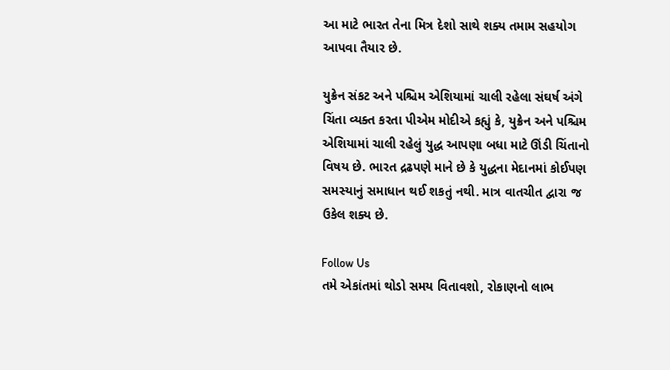આ માટે ભારત તેના મિત્ર દેશો સાથે શક્ય તમામ સહયોગ આપવા તૈયાર છે.

યુક્રેન સંકટ અને પશ્ચિમ એશિયામાં ચાલી રહેલા સંઘર્ષ અંગે ચિંતા વ્યક્ત કરતા પીએમ મોદીએ કહ્યું કે, યુક્રેન અને પશ્ચિમ એશિયામાં ચાલી રહેલું યુદ્ધ આપણા બધા માટે ઊંડી ચિંતાનો વિષય છે. ભારત દ્રઢપણે માને છે કે યુદ્ધના મેદાનમાં કોઈપણ સમસ્યાનું સમાધાન થઈ શકતું નથી. માત્ર વાતચીત દ્વારા જ ઉકેલ શક્ય છે.

Follow Us
તમે એકાંતમાં થોડો સમય વિતાવશો, રોકાણનો લાભ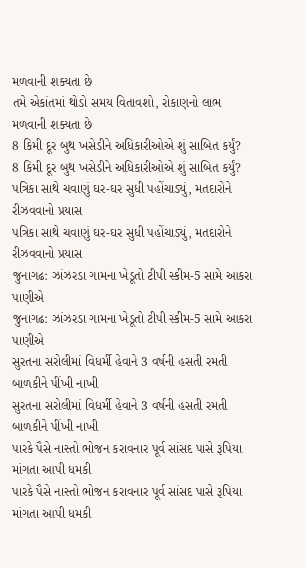મળવાની શક્યતા છે
તમે એકાંતમાં થોડો સમય વિતાવશો, રોકાણનો લાભ મળવાની શક્યતા છે
8 કિમી દૂર બુથ ખસેડીને અધિકારીઓએ શું સાબિત કર્યું?
8 કિમી દૂર બુથ ખસેડીને અધિકારીઓએ શું સાબિત કર્યું?
પત્રિકા સાથે ચવાણું ઘર-ઘર સુધી પહોંચાડ્યું, મતદારોને રીઝવવાનો પ્રયાસ
પત્રિકા સાથે ચવાણું ઘર-ઘર સુધી પહોંચાડ્યું, મતદારોને રીઝવવાનો પ્રયાસ
જુનાગઢ: ઝાંઝરડા ગામના ખેડૂતો ટીપી સ્કીમ-5 સામે આકરા પાણીએ
જુનાગઢ: ઝાંઝરડા ગામના ખેડૂતો ટીપી સ્કીમ-5 સામે આકરા પાણીએ
સુરતના સરોલીમાં વિધર્મી હેવાને 3 વર્ષની હસતી રમતી બાળકીને પીંખી નાખી
સુરતના સરોલીમાં વિધર્મી હેવાને 3 વર્ષની હસતી રમતી બાળકીને પીંખી નાખી
પારકે પૈસે નાસ્તો ભોજન કરાવનાર પૂર્વ સાંસદ પાસે રૂપિયા માંગતા આપી ધમકી
પારકે પૈસે નાસ્તો ભોજન કરાવનાર પૂર્વ સાંસદ પાસે રૂપિયા માંગતા આપી ધમકી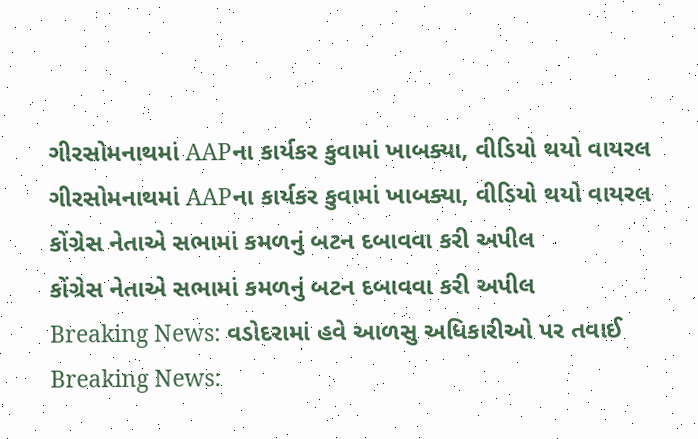ગીરસોમનાથમાં AAPના કાર્યકર કુવામાં ખાબક્યા, વીડિયો થયો વાયરલ
ગીરસોમનાથમાં AAPના કાર્યકર કુવામાં ખાબક્યા, વીડિયો થયો વાયરલ
કોંગ્રેસ નેતાએ સભામાં કમળનું બટન દબાવવા કરી અપીલ
કોંગ્રેસ નેતાએ સભામાં કમળનું બટન દબાવવા કરી અપીલ
Breaking News: વડોદરામાં હવે આળસુ અધિકારીઓ પર તવાઈ
Breaking News: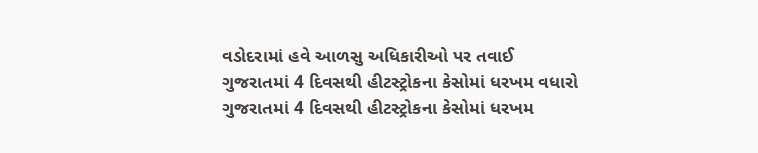વડોદરામાં હવે આળસુ અધિકારીઓ પર તવાઈ
ગુજરાતમાં 4 દિવસથી હીટસ્ટ્રોકના કેસોમાં ધરખમ વધારો
ગુજરાતમાં 4 દિવસથી હીટસ્ટ્રોકના કેસોમાં ધરખમ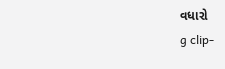વધારો
g clip-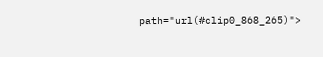path="url(#clip0_868_265)">